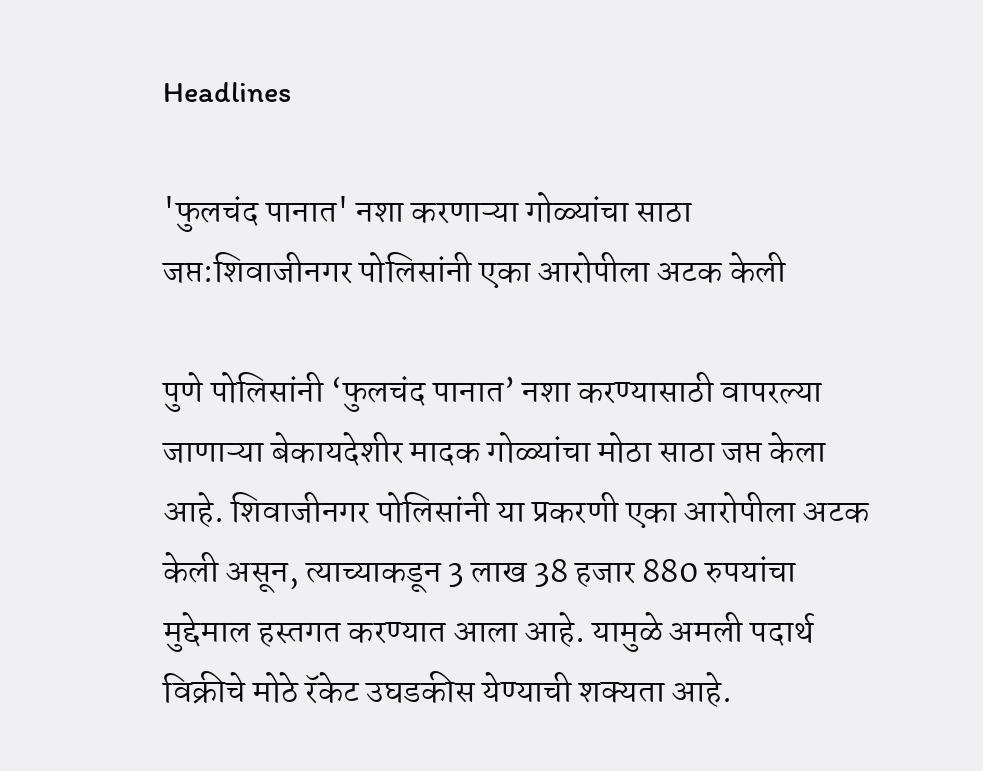Headlines

'फुलचंद पानात' नशा करणाऱ्या गोळ्यांचा साठा जप्त:शिवाजीनगर पोलिसांनी एका आरोपीला अटक केली

पुणे पोलिसांनी ‘फुलचंद पानात’ नशा करण्यासाठी वापरल्या जाणाऱ्या बेकायदेशीर मादक गोळ्यांचा मोठा साठा जप्त केला आहे. शिवाजीनगर पोलिसांनी या प्रकरणी एका आरोपीला अटक केली असून, त्याच्याकडून 3 लाख 38 हजार 880 रुपयांचा मुद्देमाल हस्तगत करण्यात आला आहे. यामुळे अमली पदार्थ विक्रीचे मोठे रॅकेट उघडकीस येण्याची शक्यता आहे.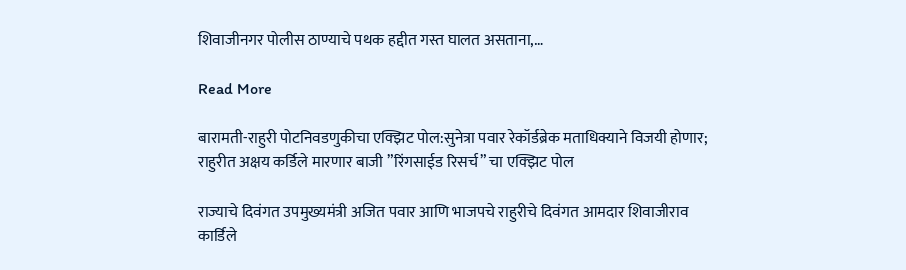शिवाजीनगर पोलीस ठाण्याचे पथक हद्दीत गस्त घालत असताना,…

Read More

बारामती-राहुरी पोटनिवडणुकीचा एक्झिट पोल:सुनेत्रा पवार रेकॉर्डब्रेक मताधिक्याने विजयी होणार; राहुरीत अक्षय कर्डिले मारणार बाजी ”रिंगसाईड रिसर्च” चा एक्झिट पोल

राज्याचे दिवंगत उपमुख्यमंत्री अजित पवार आणि भाजपचे राहुरीचे दिवंगत आमदार शिवाजीराव कार्डिले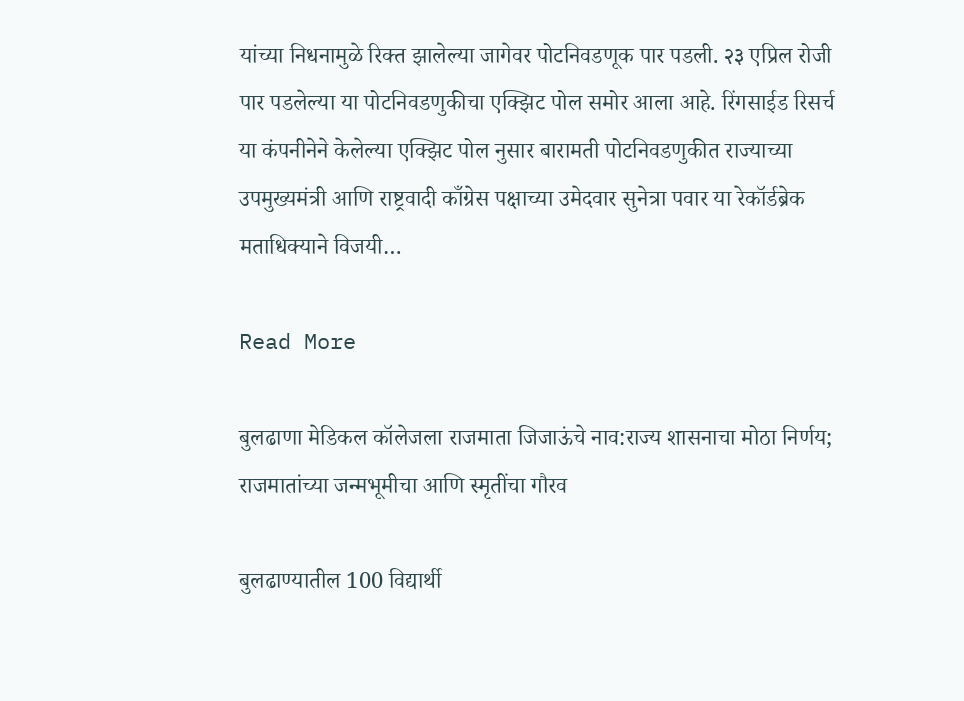यांच्या निधनामुळे रिक्त झालेल्या जागेवर पोटनिवडणूक पार पडली. २३ एप्रिल रोजी पार पडलेल्या या पोटनिवडणुकीचा एक्झिट पोल समोर आला आहे. रिंगसाईड रिसर्च या कंपनीनेने केलेल्या एक्झिट पोल नुसार बारामती पोटनिवडणुकीत राज्याच्या उपमुख्यमंत्री आणि राष्ट्रवादी काँग्रेस पक्षाच्या उमेदवार सुनेत्रा पवार या रेकॉर्डब्रेक मताधिक्याने विजयी…

Read More

बुलढाणा मेडिकल कॉलेजला राजमाता जिजाऊंचे नाव:राज्य शासनाचा मोठा निर्णय; राजमातांच्या जन्मभूमीचा आणि स्मृतींचा गौरव

बुलढाण्यातील 100 विद्यार्थी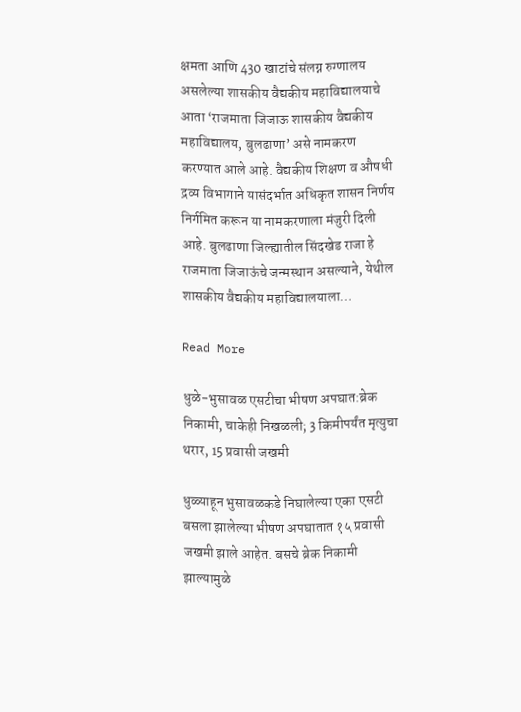क्षमता आणि 430 खाटांचे संलग्न रुग्णालय असलेल्या शासकीय वैद्यकीय महाविद्यालयाचे आता ‘राजमाता जिजाऊ शासकीय वैद्यकीय महाविद्यालय, बुलढाणा’ असे नामकरण करण्यात आले आहे. वैद्यकीय शिक्षण व औषधी द्रव्य विभागाने यासंदर्भात अधिकृत शासन निर्णय निर्गमित करून या नामकरणाला मंजुरी दिली आहे. बुलढाणा जिल्ह्यातील सिंदखेड राजा हे राजमाता जिजाऊंचे जन्मस्थान असल्याने, येथील शासकीय वैद्यकीय महाविद्यालयाला…

Read More

धुळे-भुसावळ एसटीचा भीषण अपघात:ब्रेक निकामी, चाकेही निखळली; 3 किमीपर्यंत मृत्युचा थरार, 15 प्रवासी जखमी

धुळ्याहून भुसावळकडे निघालेल्या एका एसटी बसला झालेल्या भीषण अपघातात १५ प्रवासी जखमी झाले आहेत. बसचे ब्रेक निकामी झाल्यामुळे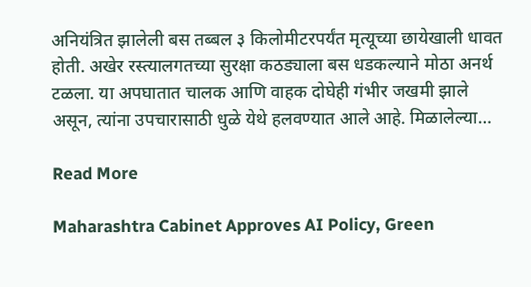अनियंत्रित झालेली बस तब्बल ३ किलोमीटरपर्यंत मृत्यूच्या छायेखाली धावत होती. अखेर रस्त्यालगतच्या सुरक्षा कठड्याला बस धडकल्याने मोठा अनर्थ टळला. या अपघातात चालक आणि वाहक दोघेही गंभीर जखमी झाले असून, त्यांना उपचारासाठी धुळे येथे हलवण्यात आले आहे. मिळालेल्या…

Read More

Maharashtra Cabinet Approves AI Policy, Green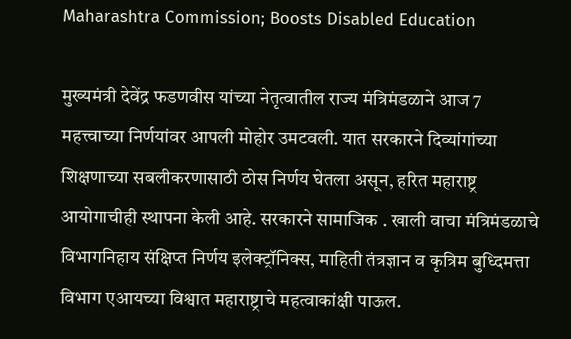Maharashtra Commission; Boosts Disabled Education

मुख्यमंत्री देवेंद्र फडणवीस यांच्या नेतृत्वातील राज्य मंत्रिमंडळाने आज 7 महत्त्वाच्या निर्णयांवर आपली मोहोर उमटवली. यात सरकारने दिव्यांगांच्या शिक्षणाच्या सबलीकरणासाठी ठोस निर्णय घेतला असून, हरित महाराष्ट्र आयोगाचीही स्थापना केली आहे. सरकारने सामाजिक . खाली वाचा मंत्रिमंडळाचे विभागनिहाय संक्षिप्त निर्णय इलेक्ट्रॉनिक्स, माहिती तंत्रज्ञान व कृत्रिम बुध्दिमत्ता विभाग एआयच्या विश्वात महाराष्ट्राचे महत्वाकांक्षी पाऊल.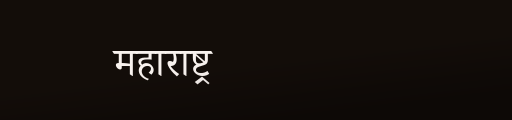महाराष्ट्र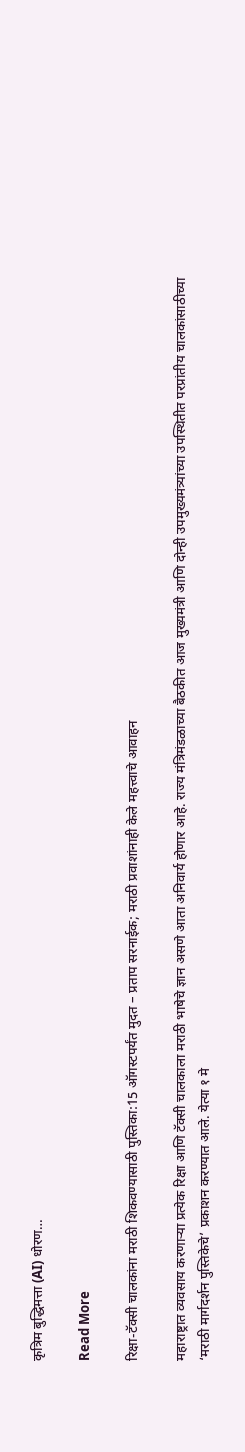कृत्रिम बुद्धिमत्ता (AI) धोरण…

Read More

रिक्षा-टॅक्सी चालकांना मराठी शिकवण्यासाठी पुस्तिका:15 ऑगस्टपर्यंत मुदत – प्रताप सरनाईक; मराठी प्रवाशांनाही केले महत्त्वाचे आवाहन

महाराष्ट्रात व्यवसाय करणाऱ्या प्रत्येक रिक्षा आणि टॅक्सी चालकाला मराठी भाषेचे ज्ञान असणे आता अनिवार्य होणार आहे. राज्य मंत्रिमंडळाच्या बैठकीत आज मुख्यमंत्री आणि दोन्ही उपमुख्यमंत्र्यांच्या उपस्थितीत परप्रांतीय चालकांसाठीच्या ‘मराठी मार्गदर्शन पुस्तिकेचे’ प्रकाशन करण्यात आले. येत्या १ मे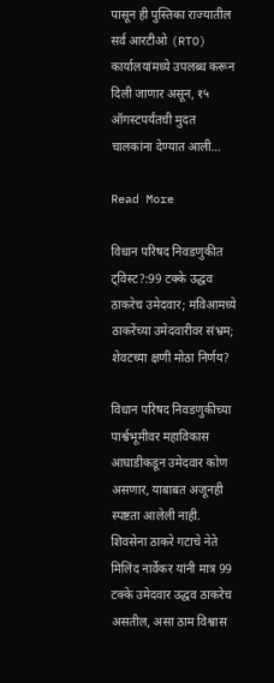पासून ही पुस्तिका राज्यातील सर्व आरटीओ (RTO) कार्यालयांमध्ये उपलब्ध करून दिली जाणार असून, १५ ऑगस्टपर्यंतची मुदत चालकांना देण्यात आली…

Read More

विधान परिषद निवडणुकीत ट्विस्ट?:99 टक्के उद्धव ठाकरेच उमेदवार; मविआमध्ये ठाकरेंच्या उमेदवारीवर संभ्रम; शेवटच्या क्षणी मोठा निर्णय?

विधान परिषद निवडणुकीच्या पार्श्वभूमीवर महाविकास आघाडीकडून उमेदवार कोण असणार, याबाबत अजूनही स्पष्टता आलेली नाही. शिवसेना ठाकरे गटाचे नेते मिलिंद नार्वेकर यांनी मात्र 99 टक्के उमेदवार उद्धव ठाकरेच असतील, असा ठाम विश्वास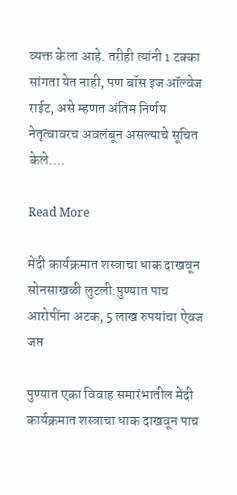व्यक्त केला आहे. तरीही त्यांनी 1 टक्का सांगता येत नाही, पण बॉस इज ऑल्वेज राईट, असे म्हणत अंतिम निर्णय नेतृत्वावरच अवलंबून असल्याचे सूचित केले….

Read More

मेंदी कार्यक्रमात शस्त्राचा धाक दाखवून सोनसाखळी लुटली:पुण्यात पाच आरोपींना अटक, 5 लाख रुपयांचा ऐवज जप्त

पुण्यात एका विवाह समारंभातील मेंदी कार्यक्रमात शस्त्राचा धाक दाखवून पाच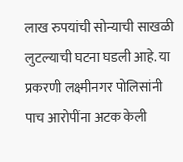लाख रुपयांची सोन्याची साखळी लुटल्याची घटना घडली आहे. या प्रकरणी लक्ष्मीनगर पोलिसांनी पाच आरोपींना अटक केली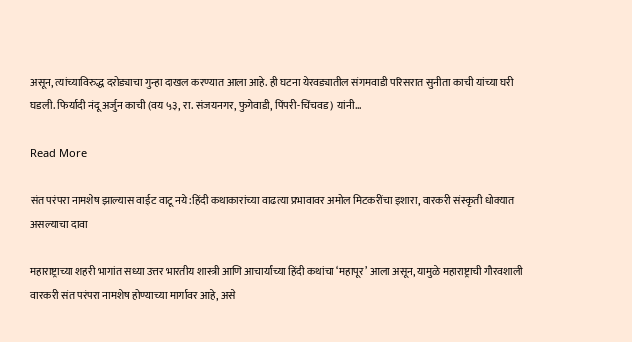असून, त्यांच्याविरुद्ध दरोड्याचा गुन्हा दाखल करण्यात आला आहे. ही घटना येरवड्यातील संगमवाडी परिसरात सुनीता काची यांच्या घरी घडली. फिर्यादी नंदू अर्जुन काची (वय ५३, रा. संजयनगर, फुगेवाडी, पिंपरी-चिंचवड) यांनी…

Read More

संत परंपरा नामशेष झाल्यास वाईट वाटू नये:हिंदी कथाकारांच्या वाढत्या प्रभावावर अमोल मिटकरींचा इशारा, वारकरी संस्कृती धोक्यात असल्याचा दावा

महाराष्ट्राच्या शहरी भागांत सध्या उत्तर भारतीय शास्त्री आणि आचार्यांच्या हिंदी कथांचा ‘महापूर’ आला असून, यामुळे महाराष्ट्राची गौरवशाली वारकरी संत परंपरा नामशेष होण्याच्या मार्गावर आहे, असे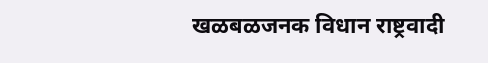खळबळजनक विधान राष्ट्रवादी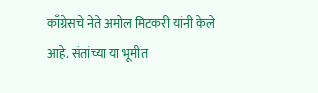काँग्रेसचे नेते अमोल मिटकरी यांनी केले आहे. संतांच्या या भूमीत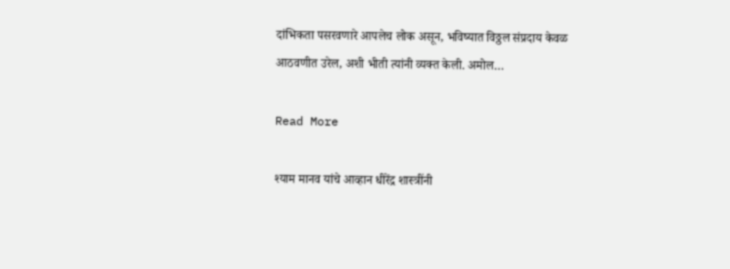दांभिकता पसरवणारे आपलेच लोक असून, भविष्यात विठ्ठल संप्रदाय केवळ आठवणीत उरेल, अशी भीती त्यांनी व्यक्त केली. अमोल…

Read More

श्याम मानव यांचे आव्हान धीरेंद्र शास्त्रींनी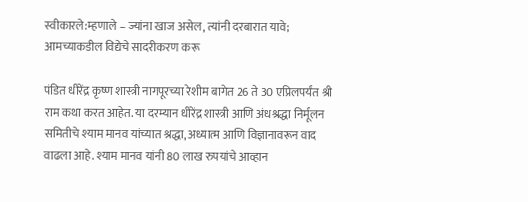स्वीकारले:म्हणाले – ज्यांना खाज असेल, त्यांनी दरबारात यावे; आमच्याकडील विद्येचे सादरीकरण करू

पंडित धीरेंद्र कृष्ण शास्त्री नागपूरच्या रेशीम बागेत 26 ते 30 एप्रिलपर्यंत श्री राम कथा करत आहेत. या दरम्यान धीरेंद्र शास्त्री आणि अंधश्रद्धा निर्मूलन समितीचे श्याम मानव यांच्यात श्रद्धा, अध्यात्म आणि विज्ञानावरून वाद वाढला आहे. श्याम मानव यांनी 80 लाख रुपयांचे आव्हान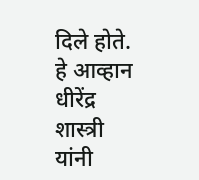दिले होते. हे आव्हान धीरेंद्र शास्त्री यांनी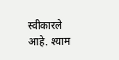स्वीकारले आहे. श्याम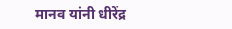मानव यांनी धीरेंद्र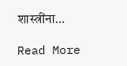शास्त्रींना…

Read More